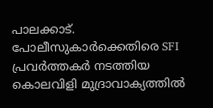പാലക്കാട്. പോലീസുകാർക്കെതിരെ SFI പ്രവർത്തകർ നടത്തിയ കൊലവിളി മുദ്രാവാക്യത്തിൽ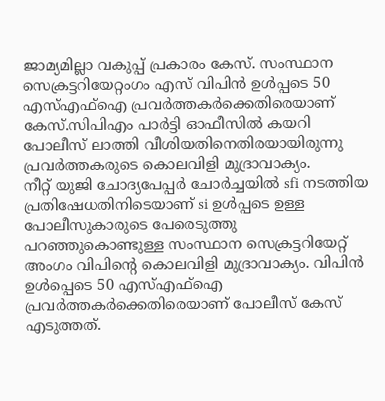ജാമ്യമില്ലാ വകുപ്പ് പ്രകാരം കേസ്. സംസ്ഥാന സെക്രട്ടറിയേറ്റംഗം എസ് വിപിൻ ഉൾപ്പടെ 50 എസ്എഫ്ഐ പ്രവർത്തകർക്കെതിരെയാണ് കേസ്.സിപിഎം പാർട്ടി ഓഫീസിൽ കയറി പോലീസ് ലാത്തി വീശിയതിനെതിരയായിരുന്നു
പ്രവർത്തകരുടെ കൊലവിളി മുദ്രാവാക്യം.
നീറ്റ് യുജി ചോദ്യപേപ്പർ ചോർച്ചയിൽ sfi നടത്തിയ പ്രതിഷേധതിനിടെയാണ് si ഉൾപ്പടെ ഉള്ള പോലീസുകാരുടെ പേരെടുത്തു പറഞ്ഞുകൊണ്ടുള്ള സംസ്ഥാന സെക്രട്ടറിയേറ്റ് അംഗം വിപിന്റെ കൊലവിളി മുദ്രാവാക്യം. വിപിൻ ഉൾപ്പെടെ 50 എസ്എഫ്ഐ പ്രവർത്തകർക്കെതിരെയാണ് പോലീസ് കേസ് എടുത്തത്.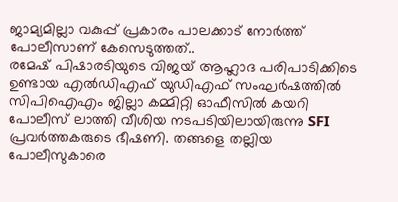ജാമ്യമില്ലാ വകുപ്പ് പ്രകാരം പാലക്കാട് നോർത്ത് പോലീസാണ് കേസെടുത്തത്..
രമേഷ് പിഷാരടിയുടെ വിജയ് ആഹ്ലാദ പരിപാടിക്കിടെ ഉണ്ടായ എൽഡിഎഫ് യുഡിഎഫ് സംഘർഷത്തിൽ സിപിഐഎം ജില്ലാ കമ്മിറ്റി ഓഫീസിൽ കയറി പോലീസ് ലാത്തി വീശിയ നടപടിയിലായിരുന്നു SFI പ്രവർത്തകരുടെ ഭീഷണി. തങ്ങളെ തല്ലിയ പോലീസുകാരെ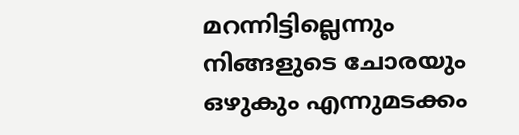മറന്നിട്ടില്ലെന്നും നിങ്ങളുടെ ചോരയും ഒഴുകും എന്നുമടക്കം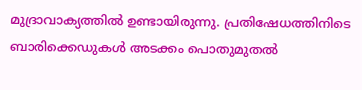മുദ്രാവാക്യത്തിൽ ഉണ്ടായിരുന്നു. പ്രതിഷേധത്തിനിടെ ബാരിക്കെഡുകൾ അടക്കം പൊതുമുതൽ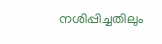നശിപ്പിച്ചതിലും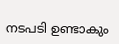നടപടി ഉണ്ടാകും